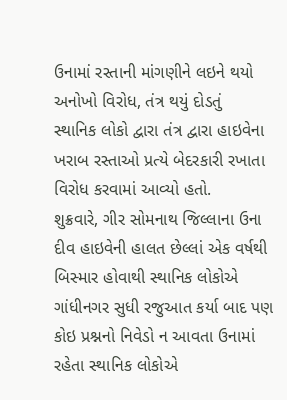ઉનામાં રસ્તાની માંગણીને લઇને થયો અનોખો વિરોધ, તંત્ર થયું દોડતું
સ્થાનિક લોકો દ્વારા તંત્ર દ્વારા હાઇવેના ખરાબ રસ્તાઓ પ્રત્યે બેદરકારી રખાતા વિરોધ કરવામાં આવ્યો હતો.
શુક્રવારે, ગીર સોમનાથ જિલ્લાના ઉના દીવ હાઇવેની હાલત છેલ્લાં એક વર્ષથી બિસ્માર હોવાથી સ્થાનિક લોકોએ ગાંધીનગર સુધી રજુઆત કર્યા બાદ પણ કોઇ પ્રશ્નનો નિવેડો ન આવતા ઉનામાં રહેતા સ્થાનિક લોકોએ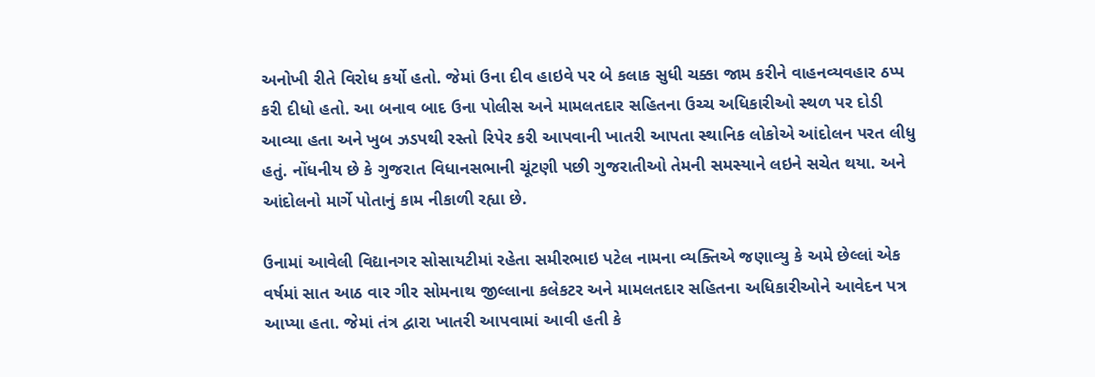અનોખી રીતે વિરોધ કર્યો હતો. જેમાં ઉના દીવ હાઇવે પર બે કલાક સુધી ચક્કા જામ કરીને વાહનવ્યવહાર ઠપ્પ કરી દીધો હતો. આ બનાવ બાદ ઉના પોલીસ અને મામલતદાર સહિતના ઉચ્ચ અધિકારીઓ સ્થળ પર દોડી આવ્યા હતા અને ખુબ ઝડપથી રસ્તો રિપેર કરી આપવાની ખાતરી આપતા સ્થાનિક લોકોએ આંદોલન પરત લીધુ હતું. નોંધનીય છે કે ગુજરાત વિધાનસભાની ચૂંટણી પછી ગુજરાતીઓ તેમની સમસ્યાને લઇને સચેત થયા. અને આંદોલનો માર્ગે પોતાનું કામ નીકાળી રહ્યા છે.

ઉનામાં આવેલી વિદ્યાનગર સોસાયટીમાં રહેતા સમીરભાઇ પટેલ નામના વ્યક્તિએ જણાવ્યુ કે અમે છેલ્લાં એક વર્ષમાં સાત આઠ વાર ગીર સોમનાથ જીલ્લાના કલેકટર અને મામલતદાર સહિતના અધિકારીઓને આવેદન પત્ર આપ્યા હતા. જેમાં તંત્ર દ્વારા ખાતરી આપવામાં આવી હતી કે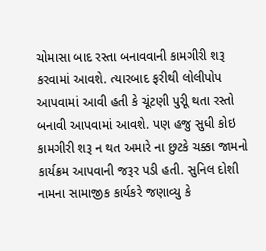ચોમાસા બાદ રસ્તા બનાવવાની કામગીરી શરૂ કરવામાં આવશે. ત્યારબાદ ફરીથી લોલીપોપ આપવામાં આવી હતી કે ચૂંટણી પુરીૂ થતા રસ્તો બનાવી આપવામાં આવશે. પણ હજુ સુધી કોઇ કામગીરી શરૂ ન થત અમારે ના છુટકે ચક્કા જામનો કાર્યક્રમ આપવાની જરૂર પડી હતી. સુનિલ દોશી નામના સામાજીક કાર્યકરે જણાવ્યુ કે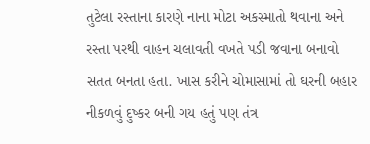તુટેલા રસ્તાના કારણે નાના મોટા અકસ્માતો થવાના અને રસ્તા પરથી વાહન ચલાવતી વખતે પડી જવાના બનાવો સતત બનતા હતા. ખાસ કરીને ચોમાસામાં તો ઘરની બહાર નીકળવું દુષ્કર બની ગય હતું પણ તંત્ર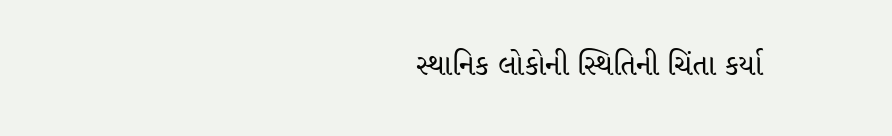સ્થાનિક લોકોની સ્થિતિની ચિંતા કર્યા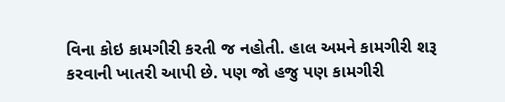વિના કોઇ કામગીરી કરતી જ નહોતી. હાલ અમને કામગીરી શરૂ કરવાની ખાતરી આપી છે. પણ જો હજુ પણ કામગીરી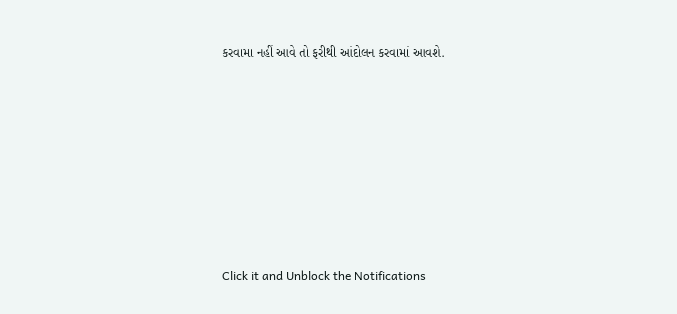કરવામા નહીં આવે તો ફરીથી આંદોલન કરવામાં આવશે.












Click it and Unblock the Notifications